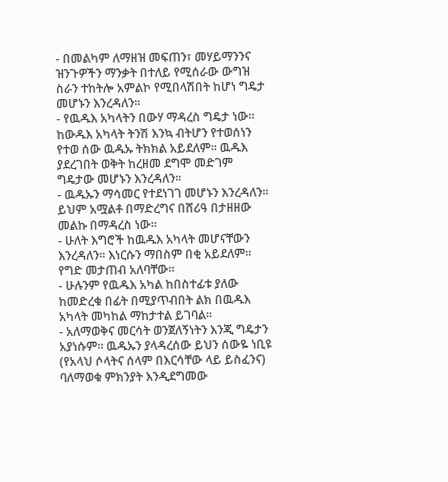- በመልካም ለማዘዝ መፍጠን፣ መሃይማንንና ዝንጉዎችን ማንቃት በተለይ የሚሰራው ውግዝ ስራን ተከትሎ አምልኮ የሚበላሽበት ከሆነ ግዴታ መሆኑን እንረዳለን።
- የዉዱእ አካላትን በውሃ ማዳረስ ግዴታ ነው። ከውዱእ አካላት ትንሽ እንኳ ብትሆን የተወሰነን የተወ ሰው ዉዱኡ ትክክል አይደለም። ዉዱእ ያደረገበት ወቅት ከረዘመ ደግሞ መድገም ግዴታው መሆኑን እንረዳለን።
- ዉዱኡን ማሳመር የተደነገገ መሆኑን እንረዳለን። ይህም አሟልቶ በማድረግና በሸሪዓ በታዘዘው መልኩ በማዳረስ ነው።
- ሁለት እግሮች ከዉዱእ አካላት መሆናቸውን እንረዳለን። እነርሱን ማበስም በቂ አይደለም። የግድ መታጠብ አለባቸው።
- ሁሉንም የዉዱእ አካል ከበስተፊቱ ያለው ከመድረቁ በፊት በሚያጥብበት ልክ በዉዱእ አካላት መካከል ማከታተል ይገባል።
- አለማወቅና መርሳት ወንጀለኝነትን እንጂ ግዴታን አያነሱም። ዉዱኡን ያላዳረሰው ይህን ሰውዬ ነቢዩ (የአላህ ሶላትና ሰላም በእርሳቸው ላይ ይስፈንና) ባለማወቁ ምክንያት እንዲደግመው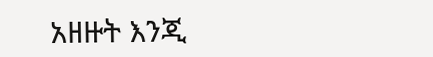አዘዙት እንጂ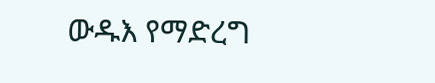ውዱእ የማድረግ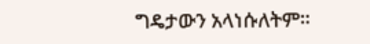ግዴታውን አላነሱለትም።